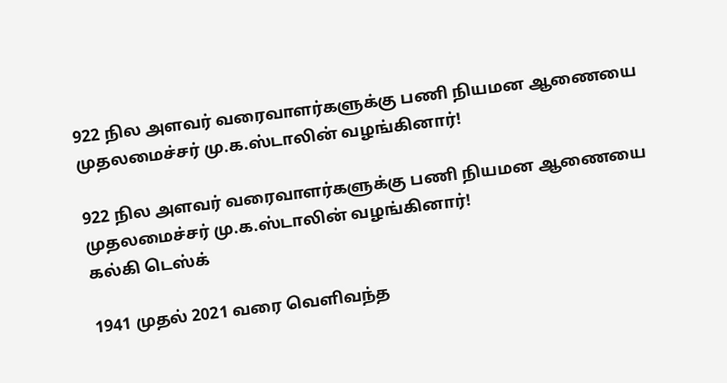922 நில அளவர் வரைவாளர்களுக்கு பணி நியமன ஆணையை முதலமைச்சர் மு.க.ஸ்டாலின் வழங்கினார்!

922 நில அளவர் வரைவாளர்களுக்கு பணி நியமன ஆணையை  முதலமைச்சர் மு.க.ஸ்டாலின் வழங்கினார்!
கல்கி டெஸ்க்

1941 முதல் 2021 வரை வெளிவந்த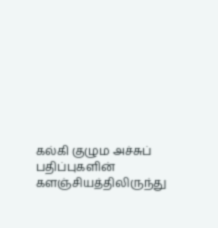கல்கி குழும அச்சுப் பதிப்புகளின் களஞ்சியத்திலிருந்து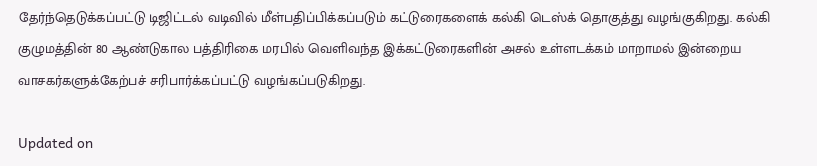தேர்ந்தெடுக்கப்பட்டு டிஜிட்டல் வடிவில் மீள்பதிப்பிக்கப்படும் கட்டுரைகளைக் கல்கி டெஸ்க் தொகுத்து வழங்குகிறது. கல்கி குழுமத்தின் 80 ஆண்டுகால பத்திரிகை மரபில் வெளிவந்த இக்கட்டுரைகளின் அசல் உள்ளடக்கம் மாறாமல் இன்றைய வாசகர்களுக்கேற்பச் சரிபார்க்கப்பட்டு வழங்கப்படுகிறது.

Updated on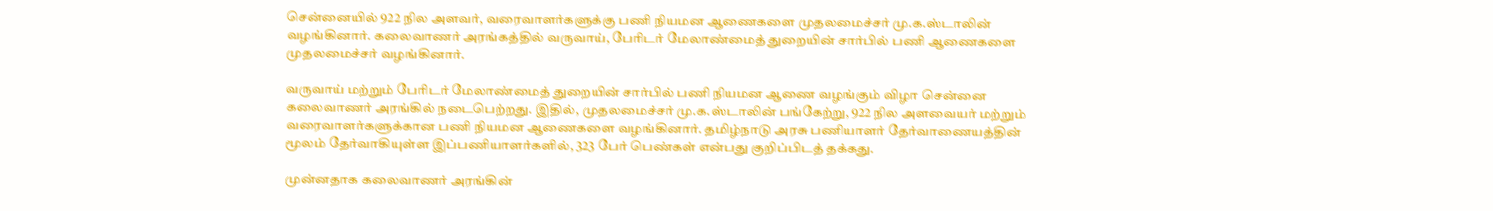சென்னையில் 922 நில அளவர், வரைவாளர்களுக்கு பணி நியமன ஆணைகளை முதலமைச்சர் மு.க.ஸ்டாலின் வழங்கினார். கலைவாணர் அரங்கத்தில் வருவாய், பேரிடர் மேலாண்மைத் துறையின் சார்பில் பணி ஆணைகளை முதலமைச்சர் வழங்கினார்.

வருவாய் மற்றும் பேரிடர் மேலாண்மைத் துறையின் சார்பில் பணி நியமன ஆணை வழங்கும் விழா சென்னை கலைவாணர் அரங்கில் நடைபெற்றது. இதில், முதலமைச்சர் மு.க.ஸ்டாலின் பங்கேற்று, 922 நில அளவையர் மற்றும் வரைவாளர்களுக்கான பணி நியமன ஆணைகளை வழங்கினார். தமிழ்நாடு அரசு பணியாளர் தேர்வாணையத்தின் மூலம் தேர்வாகியுள்ள இப்பணியாளர்களில், 323 பேர் பெண்கள் என்பது குறிப்பிடத் தக்கது.

முன்னதாக கலைவாணர் அரங்கின்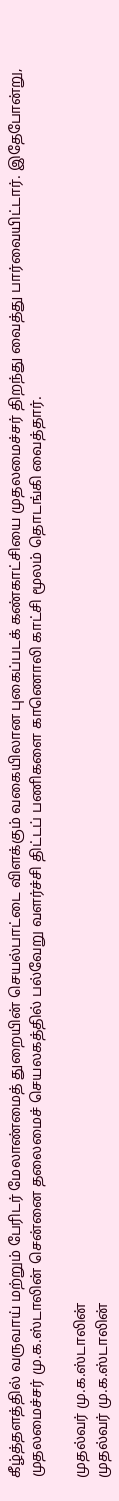கீழ்த்தளத்தில் வருவாய் மற்றும் பேரிடர் மேலாண்மைத் துறையின் செயல்பாட்டை விளக்கும் வகையிலான புகைப்படக் கண்காட்சியை முதலமைச்சர் திறந்து வைத்து பார்வையிட்டார். இதேபோன்று, முதலமைச்சர் மு.க.ஸ்டாலின் சென்னை தலைமைச் செயலகத்தில் பல்வேறு வளர்ச்சி திட்டப் பணிகளை காணொலி காட்சி மூலம் தொடங்கி வைத்தார்.

முதல்வர் மு.க.ஸ்டாலின்
முதல்வர் மு.க.ஸ்டாலின்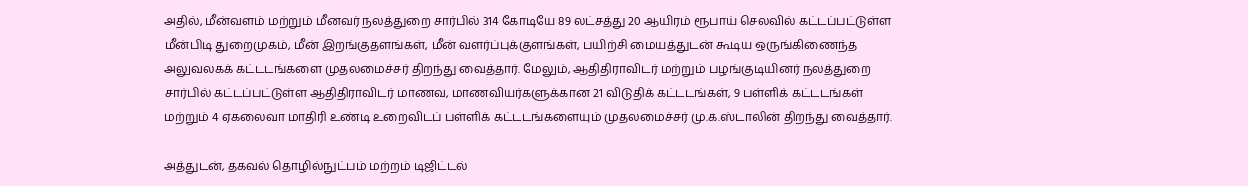அதில், மீன்வளம் மற்றும் மீனவர் நலத்துறை சார்பில் 314 கோடியே 89 லட்சத்து 20 ஆயிரம் ரூபாய் செலவில் கட்டப்பட்டுள்ள மீன்பிடி துறைமுகம், மீன் இறங்குதளங்கள், மீன் வளர்ப்புக்குளங்கள், பயிற்சி மையத்துடன் கூடிய ஒருங்கிணைந்த அலுவலகக் கட்டடங்களை முதலமைச்சர் திறந்து வைத்தார். மேலும், ஆதிதிராவிடர் மற்றும் பழங்குடியினர் நலத்துறை சார்பில் கட்டப்பட்டுள்ள ஆதிதிராவிடர் மாணவ, மாணவியர்களுக்கான 21 விடுதிக் கட்டடங்கள், 9 பள்ளிக் கட்டடங்கள் மற்றும் 4 ஏகலைவா மாதிரி உண்டி உறைவிடப் பள்ளிக் கட்டடங்களையும் முதலமைச்சர் மு.க.ஸ்டாலின் திறந்து வைத்தார்.

அத்துடன், தகவல் தொழில்நுட்பம் மற்றம் டிஜிட்டல்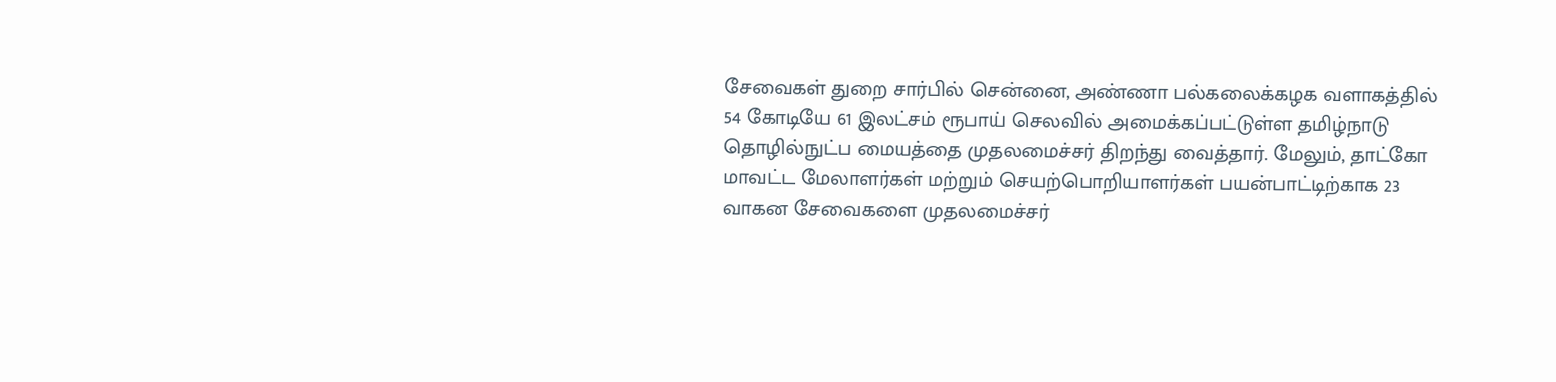சேவைகள் துறை சார்பில் சென்னை, அண்ணா பல்கலைக்கழக வளாகத்தில் 54 கோடியே 61 இலட்சம் ரூபாய் செலவில் அமைக்கப்பட்டுள்ள தமிழ்நாடு தொழில்நுட்ப மையத்தை முதலமைச்சர் திறந்து வைத்தார். மேலும், தாட்கோ மாவட்ட மேலாளர்கள் மற்றும் செயற்பொறியாளர்கள் பயன்பாட்டிற்காக 23 வாகன சேவைகளை முதலமைச்சர்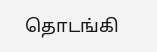தொடங்கி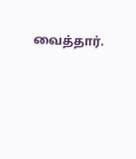வைத்தார்.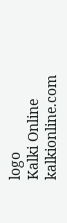logo
Kalki Online
kalkionline.com